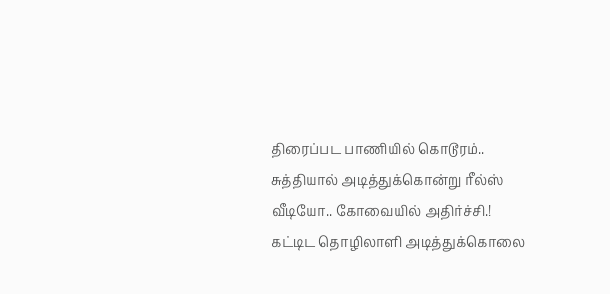திரைப்பட பாணியில் கொடூரம்.. சுத்தியால் அடித்துக்கொன்று ரீல்ஸ் வீடியோ.. கோவையில் அதிர்ச்சி.!
கட்டிட தொழிலாளி அடித்துக்கொலை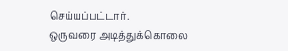செய்யப்பட்டார்.
ஒருவரை அடித்துக்கொலை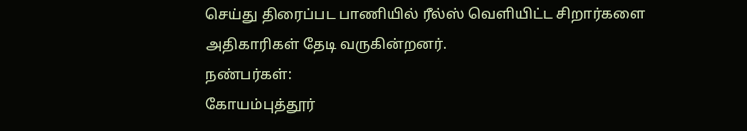செய்து திரைப்பட பாணியில் ரீல்ஸ் வெளியிட்ட சிறார்களை அதிகாரிகள் தேடி வருகின்றனர்.
நண்பர்கள்:
கோயம்புத்தூர்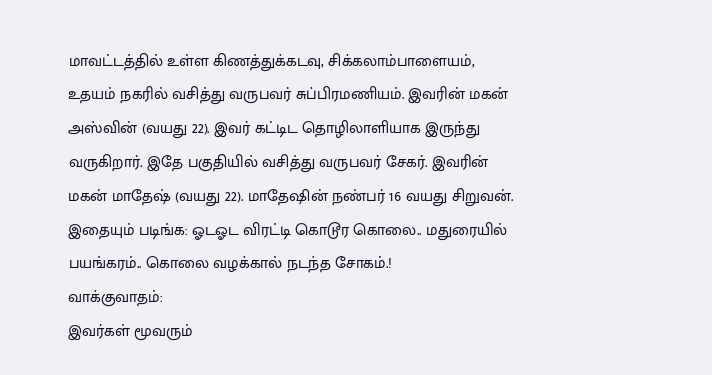மாவட்டத்தில் உள்ள கிணத்துக்கடவு, சிக்கலாம்பாளையம், உதயம் நகரில் வசித்து வருபவர் சுப்பிரமணியம். இவரின் மகன் அஸ்வின் (வயது 22). இவர் கட்டிட தொழிலாளியாக இருந்து வருகிறார். இதே பகுதியில் வசித்து வருபவர் சேகர். இவரின் மகன் மாதேஷ் (வயது 22). மாதேஷின் நண்பர் 16 வயது சிறுவன்.
இதையும் படிங்க: ஓடஓட விரட்டி கொடூர கொலை.. மதுரையில் பயங்கரம்.. கொலை வழக்கால் நடந்த சோகம்.!
வாக்குவாதம்:
இவர்கள் மூவரும்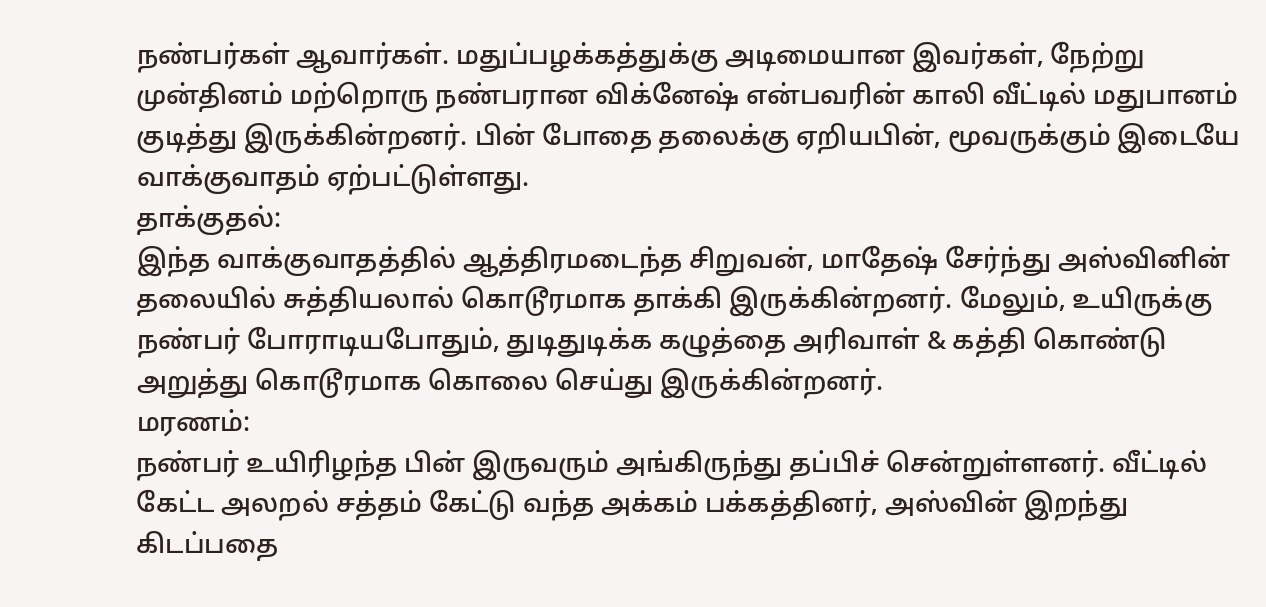நண்பர்கள் ஆவார்கள். மதுப்பழக்கத்துக்கு அடிமையான இவர்கள், நேற்று முன்தினம் மற்றொரு நண்பரான விக்னேஷ் என்பவரின் காலி வீட்டில் மதுபானம் குடித்து இருக்கின்றனர். பின் போதை தலைக்கு ஏறியபின், மூவருக்கும் இடையே வாக்குவாதம் ஏற்பட்டுள்ளது.
தாக்குதல்:
இந்த வாக்குவாதத்தில் ஆத்திரமடைந்த சிறுவன், மாதேஷ் சேர்ந்து அஸ்வினின் தலையில் சுத்தியலால் கொடூரமாக தாக்கி இருக்கின்றனர். மேலும், உயிருக்கு நண்பர் போராடியபோதும், துடிதுடிக்க கழுத்தை அரிவாள் & கத்தி கொண்டு அறுத்து கொடூரமாக கொலை செய்து இருக்கின்றனர்.
மரணம்:
நண்பர் உயிரிழந்த பின் இருவரும் அங்கிருந்து தப்பிச் சென்றுள்ளனர். வீட்டில் கேட்ட அலறல் சத்தம் கேட்டு வந்த அக்கம் பக்கத்தினர், அஸ்வின் இறந்து கிடப்பதை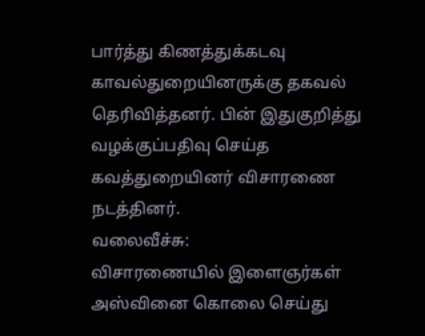பார்த்து கிணத்துக்கடவு காவல்துறையினருக்கு தகவல் தெரிவித்தனர். பின் இதுகுறித்து வழக்குப்பதிவு செய்த கவத்துறையினர் விசாரணை நடத்தினர்.
வலைவீச்சு:
விசாரணையில் இளைஞர்கள் அஸ்வினை கொலை செய்து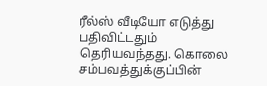ரீல்ஸ் வீடியோ எடுத்து பதிவிட்டதும் தெரியவந்தது. கொலை சம்பவத்துக்குப்பின்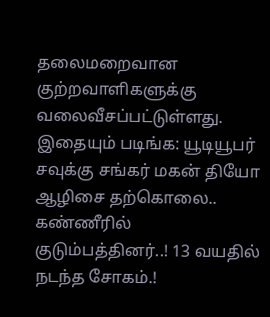தலைமறைவான குற்றவாளிகளுக்கு வலைவீசப்பட்டுள்ளது.
இதையும் படிங்க: யூடியூபர் சவுக்கு சங்கர் மகன் தியோ ஆழிசை தற்கொலை.. கண்ணீரில் குடும்பத்தினர்..! 13 வயதில் நடந்த சோகம்.!